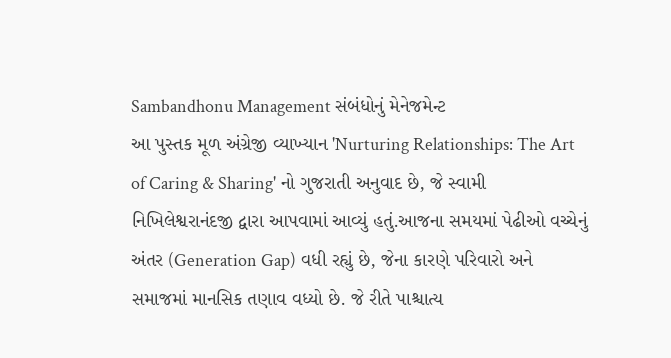Sambandhonu Management સંબંધોનું મેનેજમેન્ટ
આ પુસ્તક મૂળ અંગ્રેજી વ્યાખ્યાન 'Nurturing Relationships: The Art of Caring & Sharing' નો ગુજરાતી અનુવાદ છે, જે સ્વામી નિખિલેશ્વરાનંદજી દ્વારા આપવામાં આવ્યું હતું.આજના સમયમાં પેઢીઓ વચ્ચેનું અંતર (Generation Gap) વધી રહ્યું છે, જેના કારણે પરિવારો અને સમાજમાં માનસિક તણાવ વધ્યો છે. જે રીતે પાશ્ચાત્ય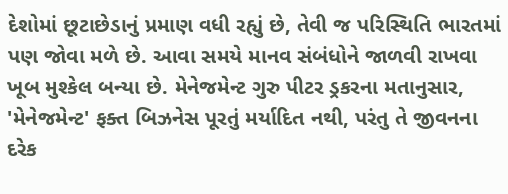દેશોમાં છૂટાછેડાનું પ્રમાણ વધી રહ્યું છે, તેવી જ પરિસ્થિતિ ભારતમાં પણ જોવા મળે છે. આવા સમયે માનવ સંબંધોને જાળવી રાખવા ખૂબ મુશ્કેલ બન્યા છે. મેનેજમેન્ટ ગુરુ પીટર ડ્રકરના મતાનુસાર, 'મેનેજમેન્ટ' ફક્ત બિઝનેસ પૂરતું મર્યાદિત નથી, પરંતુ તે જીવનના દરેક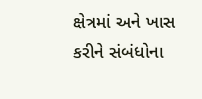ક્ષેત્રમાં અને ખાસ કરીને સંબંધોના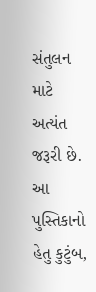સંતુલન માટે અત્યંત જરૂરી છે. આ પુસ્તિકાનો હેતુ કુટુંબ,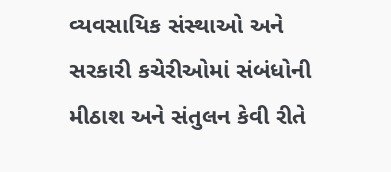વ્યવસાયિક સંસ્થાઓ અને સરકારી કચેરીઓમાં સંબંધોની મીઠાશ અને સંતુલન કેવી રીતે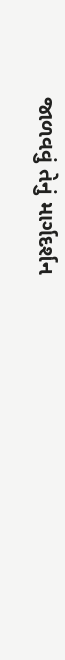જાળવવું તેનું માર્ગદર્શન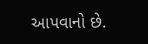આપવાનો છે.